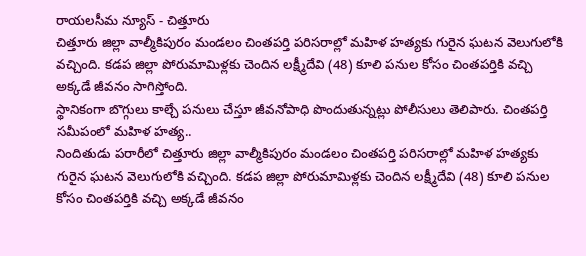రాయలసీమ న్యూస్ - చిత్తూరు
చిత్తూరు జిల్లా వాల్మీకిపురం మండలం చింతపర్తి పరిసరాల్లో మహిళ హత్యకు గురైన ఘటన వెలుగులోకి వచ్చింది. కడప జిల్లా పోరుమామిళ్లకు చెందిన లక్ష్మీదేవి (48) కూలి పనుల కోసం చింతపర్తికి వచ్చి అక్కడే జీవనం సాగిస్తోంది.
స్థానికంగా బొగ్గులు కాల్చే పనులు చేస్తూ జీవనోపాధి పొందుతున్నట్లు పోలీసులు తెలిపారు. చింతపర్తి సమీపంలో మహిళ హత్య..
నిందితుడు పరారీలో చిత్తూరు జిల్లా వాల్మీకిపురం మండలం చింతపర్తి పరిసరాల్లో మహిళ హత్యకు గురైన ఘటన వెలుగులోకి వచ్చింది. కడప జిల్లా పోరుమామిళ్లకు చెందిన లక్ష్మీదేవి (48) కూలి పనుల కోసం చింతపర్తికి వచ్చి అక్కడే జీవనం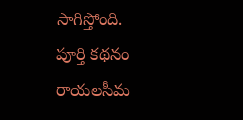సాగిస్తోంది.
పూర్తి కథనం రాయలసీమ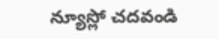న్యూస్లో చదవండి